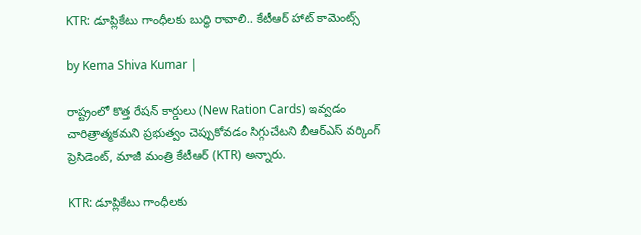KTR: డూప్లికేటు గాంధీలకు బుద్ధి రావాలి.. కేటీఆర్ హాట్ కామెంట్స్

by Kema Shiva Kumar |

రాష్ట్రంలో కొత్త రేషన్ కార్డులు (New Ration Cards) ఇవ్వడం చారిత్రాత్మకమని ప్రభుత్వం చెప్పుకోవడం సిగ్గుచేటని బీఆర్ఎస్ వర్కింగ్ ప్రెసిడెంట్, మాజీ మంత్రి కేటీఆర్ (KTR) అన్నారు.

KTR: డూప్లికేటు గాంధీలకు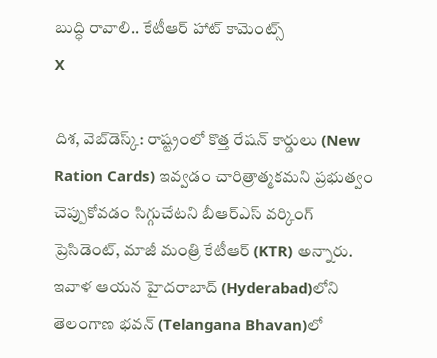బుద్ధి రావాలి.. కేటీఆర్ హాట్ కామెంట్స్
X

దిశ, వెబ్‌డెస్క్: రాష్ట్రంలో కొత్త రేషన్ కార్డులు (New Ration Cards) ఇవ్వడం చారిత్రాత్మకమని ప్రభుత్వం చెప్పుకోవడం సిగ్గుచేటని బీఆర్ఎస్ వర్కింగ్ ప్రెసిడెంట్, మాజీ మంత్రి కేటీఆర్ (KTR) అన్నారు. ఇవాళ ఆయన హైదరాబాద్‌ (Hyderabad)లోని తెలంగాణ భవన్‌ (Telangana Bhavan)లో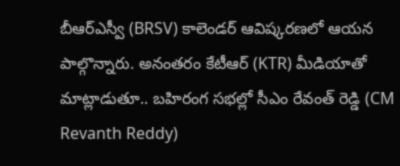బీఆర్ఎస్వీ (BRSV) కాలెండర్ ఆవిష్కరణలో ఆయన పాల్గొన్నారు. అనంతరం కేటీఆర్ (KTR) మీడియాతో మాట్లాడుతూ.. బహిరంగ సభల్లో సీఎం రేవంత్ రెడ్డి (CM Revanth Reddy)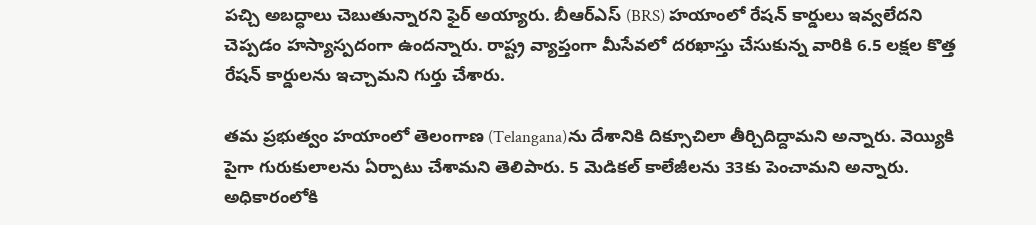పచ్చి అబద్ధాలు చెబుతున్నారని ఫైర్ అయ్యారు. బీఆర్ఎస్ (BRS) హయాంలో రేషన్ కార్డులు ఇవ్వలేదని చెప్పడం హస్యాస్పదంగా ఉందన్నారు. రాష్ట్ర వ్యాప్తంగా మీసేవలో దరఖాస్తు చేసుకున్న వారికి 6.5 లక్షల కొత్త రేషన్ కార్డులను ఇచ్చామని గుర్తు చేశారు.

తమ ప్రభుత్వం హయాంలో తెలంగాణ (Telangana)ను దేశానికి దిక్సూచిలా తీర్చిదిద్దామని అన్నారు. వెయ్యికి పైగా గురుకులాలను ఏర్పాటు చేశామని తెలిపారు. 5 మెడికల్ కాలేజీలను 33కు పెంచామని అన్నారు. అధికారంలోకి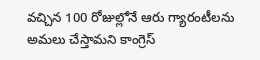వచ్చిన 100 రోజుల్లోనే ఆరు గ్యారంటీలను అమలు చేస్తామని కాంగ్రెస్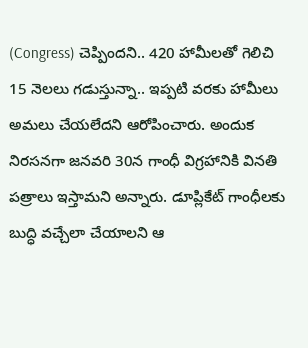(Congress) చెప్పిందని.. 420 హామీలతో గెలిచి 15 నెలలు గడుస్తున్నా.. ఇప్పటి వరకు హామీలు అమలు చేయలేదని ఆరోపించారు. అందుక నిరసనగా జనవరి 30న గాంధీ విగ్రహానికి వినతి పత్రాలు ఇస్తామని అన్నారు. డూప్లికేట్ గాంధీలకు బుద్ధి వచ్చేలా చేయాలని ఆ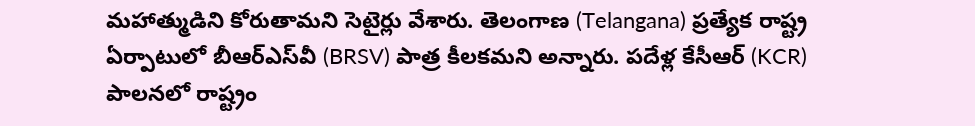మహాత్ముడిని కోరుతామని సెటైర్లు వేశారు. తెలంగాణ (Telangana) ప్రత్యేక రాష్ట్ర ఏర్పాటులో బీఆర్ఎస్‌వీ (BRSV) పాత్ర కీలకమని అన్నారు. పదేళ్ల కేసీఆర్ (KCR) పాలనలో రాష్ట్రం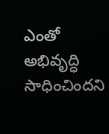ఎంతో అభివృద్ధి సాధించిందని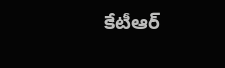కేటీఆర్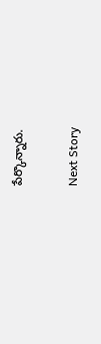పేర్కొన్నారు.

Next Story